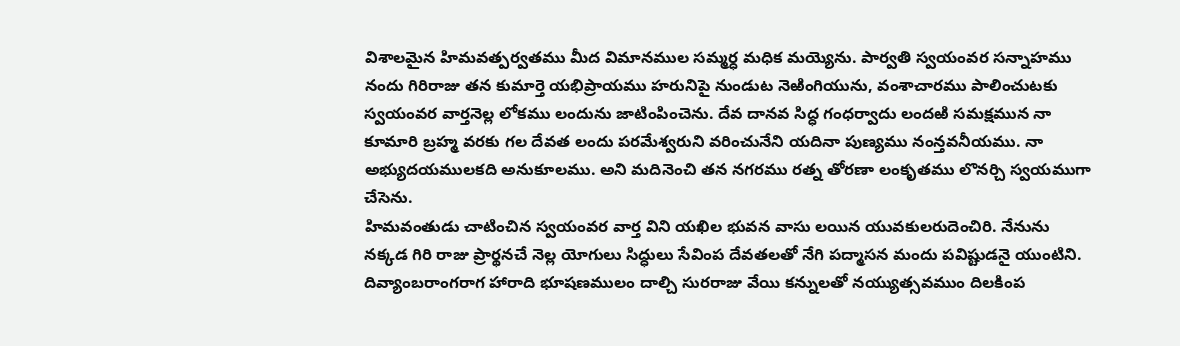విశాలమైన హిమవత్పర్వతము మీద విమానముల సమ్మర్ధ మధిక మయ్యెను. పార్వతి స్వయంవర సన్నాహము నందు గిరిరాజు తన కుమార్తె యభిప్రాయము హరునిపై నుండుట నెఱింగియును, వంశాచారము పాలించుటకు స్వయంవర వార్తనెల్ల లోకము లందును జాటింపించెను. దేవ దానవ సిద్ధ గంధర్వాదు లందఱి సమక్షమున నా కూమారి బ్రహ్మ వరకు గల దేవత లందు పరమేశ్వరుని వరించునేని యదినా పుణ్యము నంన్తవనీయము. నా అభ్యుదయములకది అనుకూలము. అని మదినెంచి తన నగరము రత్న తోరణా లంకృతము లొనర్చి స్వయముగా చేసెను.
హిమవంతుడు చాటించిన స్వయంవర వార్త విని యఖిల భువన వాసు లయిన యువకులరుదెంచిరి. నేనును నక్కడ గిరి రాజు ప్రార్థనచే నెల్ల యోగులు సిద్ధులు సేవింప దేవతలతో నేగి పద్మాసన మందు పవిష్టుడనై యుంటిని. దివ్యాంబరాంగరాగ హారాది భూషణములం దాల్చి సురరాజు వేయి కన్నులతో నయ్యుత్సవముం దిలకింప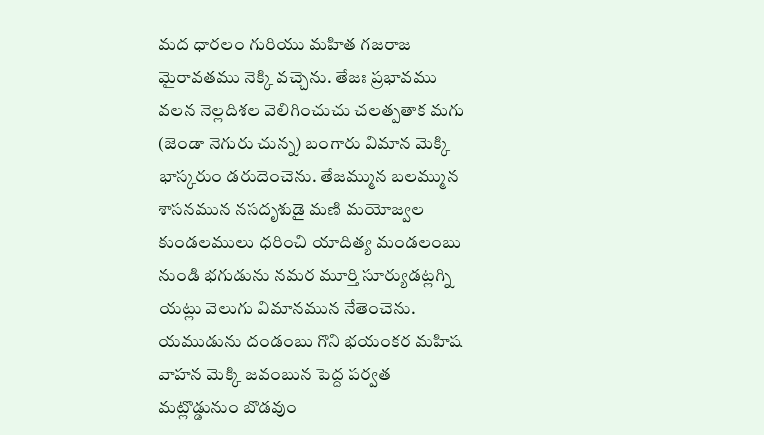మద ధారలం గురియు మహిత గజరాజ మైరావతము నెక్కి వచ్చెను. తేజః ప్రభావము వలన నెల్లదిశల వెలిగించుచు చలత్పతాక మగు (జెండా నెగురు చున్న) బంగారు విమాన మెక్కి భాస్కరుం డరుదెంచెను. తేజమ్మున బలమ్మున శాసనమున నసదృశుడై మణి మయోజ్వల కుండలములు ధరించి యాదిత్య మండలంబు నుండి భగుడును నమర మూర్తి సూర్యుడట్లగ్ని యట్లు వెలుగు విమానమున నేతెంచెను. యముడును దండంబు గొని భయంకర మహిష వాహన మెక్కి జవంబున పెద్ద పర్వత మట్లొడ్డునుం బొడవుం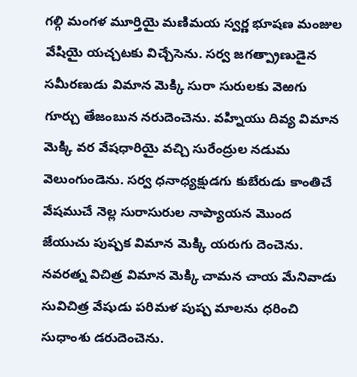గల్గి మంగళ మూర్తియై మణిమయ స్వర్ణ భూషణ మంజుల వేషియై యచ్చటకు విచ్చేసెను. సర్వ జగత్ప్రాణుడైన సమీరణుడు విమాన మెక్కి సురా సురులకు వెఱగు గూర్చు తేజంబున నరుదెంచెను. వహ్నియు దివ్య విమాన మెక్కి వర వేషధారియై వచ్చి సురేంద్రుల నడుమ వెలుంగుండెను. సర్వ ధనాధ్యక్షుడగు కుబేరుడు కాంతిచే వేషముచే నెల్ల సురాసురుల నాప్యాయన మొంద జేయుచు పుష్పక విమాన మెక్కి యరుగు దెంచెను. నవరత్న విచిత్ర విమాన మెక్కి చామన చాయ మేనివాడు సువిచిత్ర వేషుడు పరిమళ పుష్ప మాలను ధరించి సుధాంశు డరుదెంచెను.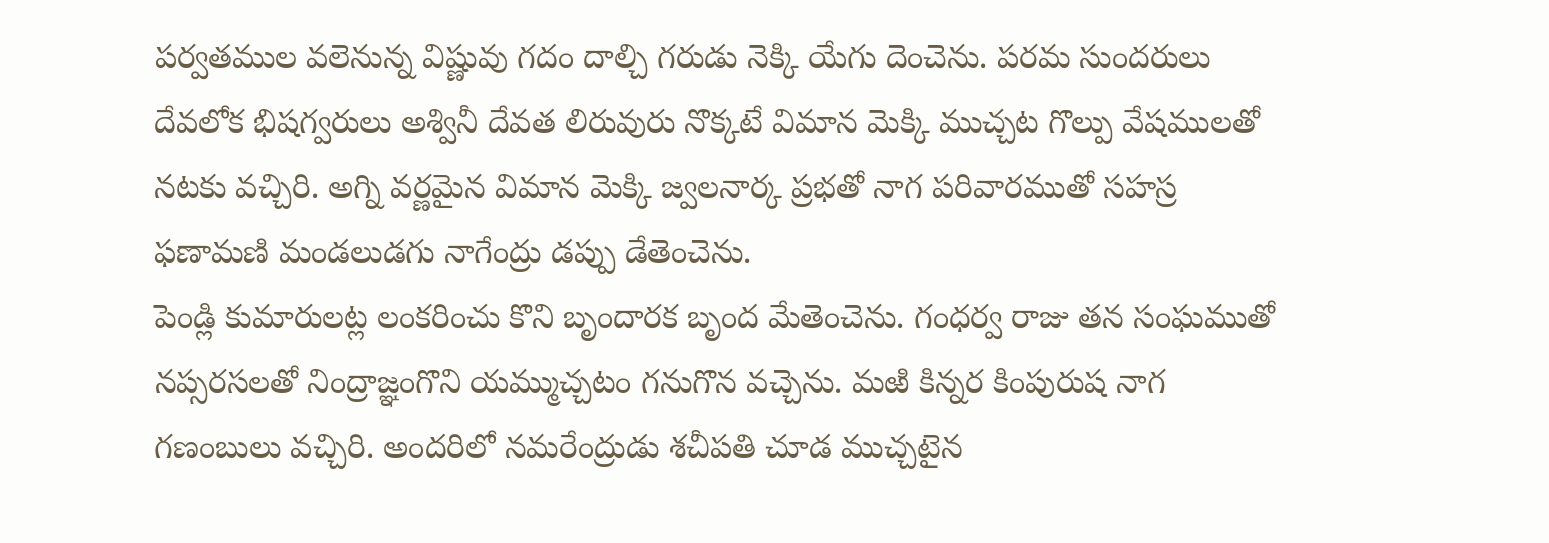పర్వతముల వలెనున్న విష్ణువు గదం దాల్చి గరుడు నెక్కి యేగు దెంచెను. పరమ సుందరులు దేవలోక భిషగ్వరులు అశ్వినీ దేవత లిరువురు నొక్కటే విమాన మెక్కి ముచ్చట గొల్పు వేషములతో నటకు వచ్చిరి. అగ్ని వర్ణమైన విమాన మెక్కి జ్వలనార్క ప్రభతో నాగ పరివారముతో సహస్ర ఫణామణి మండలుడగు నాగేంద్రు డప్పు డేతెంచెను.
పెండ్లి కుమారులట్ల లంకరించు కొని బృందారక బృంద మేతెంచెను. గంధర్వ రాజు తన సంఘముతో నప్సరసలతో నింద్రాజ్ఞంగొని యమ్ముచ్చటం గనుగొన వచ్చెను. మఱి కిన్నర కింపురుష నాగ గణంబులు వచ్చిరి. అందరిలో నమరేంద్రుడు శచీపతి చూడ ముచ్చటైన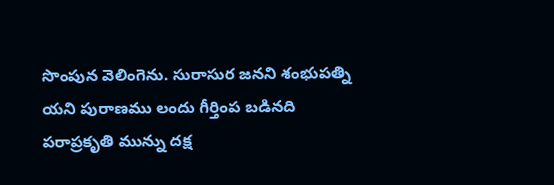సొంపున వెలింగెను. సురాసుర జనని శంభుపత్ని యని పురాణము లందు గీర్తింప బడినది పరాప్రకృతి మున్ను దక్ష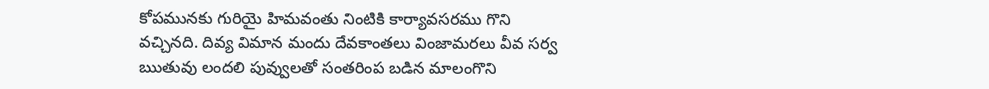కోపమునకు గురియై హిమవంతు నింటికి కార్యావసరము గొని వచ్చినది. దివ్య విమాన మందు దేవకాంతలు వింజామరలు వీవ సర్వ ఋతువు లందలి పువ్వులతో సంతరింప బడిన మాలంగొని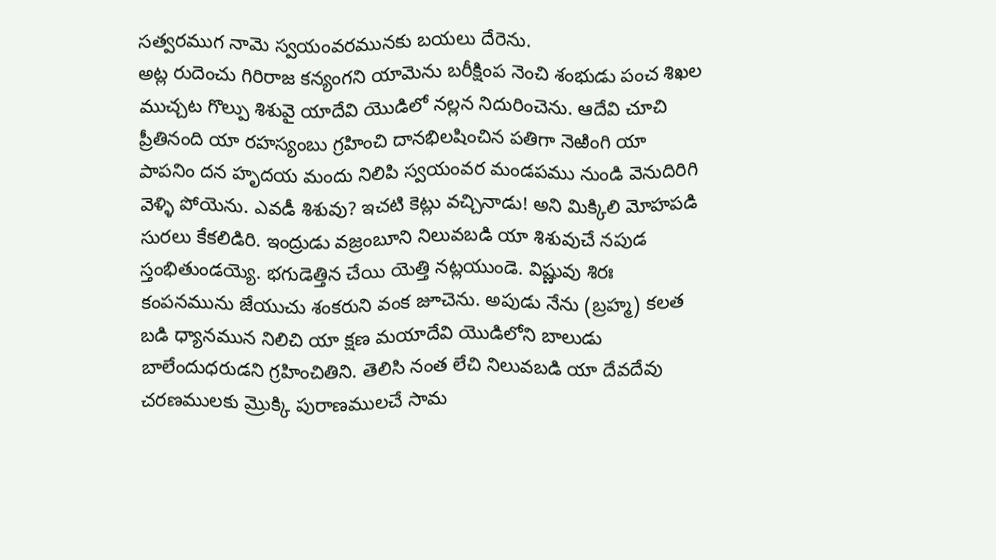సత్వరముగ నామె స్వయంవరమునకు బయలు దేరెను.
అట్ల రుదెంచు గిరిరాజ కన్యంగని యామెను బరీక్షింప నెంచి శంభుడు పంచ శిఖల ముచ్చట గొల్పు శిశువై యాదేవి యొడిలో నల్లన నిదురించెను. ఆదేవి చూచి ప్రీతినంది యా రహస్యంబు గ్రహించి దానభిలషించిన పతిగా నెఱింగి యా పాపనిం దన హృదయ మందు నిలిపి స్వయంవర మండపము నుండి వెనుదిరిగి వెళ్ళి పోయెను. ఎవడీ శిశువు? ఇచటి కెట్లు వచ్చినాడు! అని మిక్కిలి మోహపడి సురలు కేకలిడిరి. ఇంద్రుడు వజ్రంబూని నిలువబడి యా శిశువుచే నపుడ స్తంభితుండయ్యె. భగుడెత్తిన చేయి యెత్తి నట్లయుండె. విష్ణువు శిరః కంపనమును జేయుచు శంకరుని వంక జూచెను. అపుడు నేను (బ్రహ్మ) కలత బడి ధ్యానమున నిలిచి యా క్షణ మయాదేవి యొడిలోని బాలుడు బాలేందుధరుడని గ్రహించితిని. తెలిసి నంత లేచి నిలువబడి యా దేవదేవు చరణములకు మ్రొక్కి పురాణములచే సామ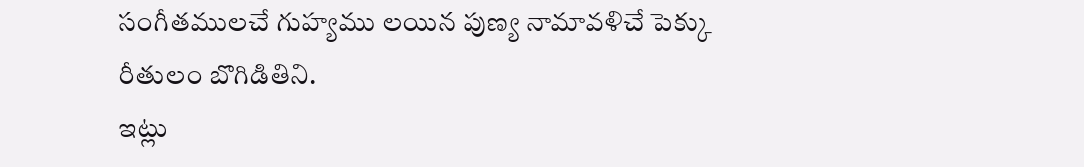సంగీతములచే గుహ్యము లయిన పుణ్య నామావళిచే పెక్కు రీతులం బొగిడితిని.
ఇట్లు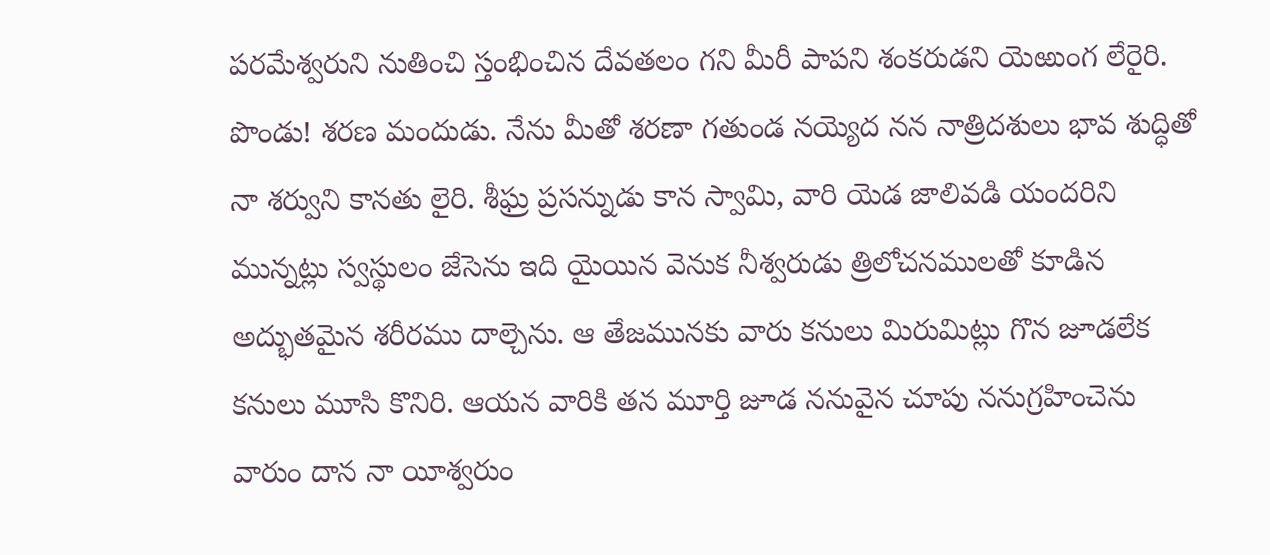పరమేశ్వరుని నుతించి స్తంభించిన దేవతలం గని మీరీ పాపని శంకరుడని యెఱుంగ లేరైరి. పొండు! శరణ మందుడు. నేను మీతో శరణా గతుండ నయ్యెద నన నాత్రిదశులు భావ శుద్ధితో నా శర్వుని కానతు లైరి. శీఘ్ర ప్రసన్నుడు కాన స్వామి, వారి యెడ జాలివడి యందరిని మున్నట్లు స్వస్థులం జేసెను ఇది యైయిన వెనుక నీశ్వరుడు త్రిలోచనములతో కూడిన అద్భుతమైన శరీరము దాల్చెను. ఆ తేజమునకు వారు కనులు మిరుమిట్లు గొన జూడలేక కనులు మూసి కొనిరి. ఆయన వారికి తన మూర్తి జూడ ననువైన చూపు ననుగ్రహించెను వారుం దాన నా యీశ్వరుం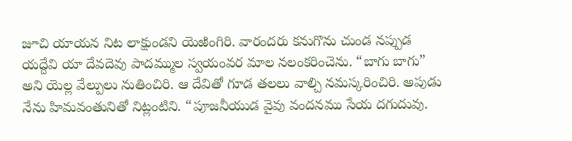జూచి యాయన నిట లాక్షుండని యెఱింగిరి. వారందరు కనుగొను చుండ నప్పుడ యద్దేవి యా దేవదెవు పాదమ్ముల స్వయంవర మాల నలంకరించెను. “బాగు బాగు” అని యెల్ల వేల్పులు నుతించిరి. ఆ దేవితో గూడ తలలు వాల్చి నమస్కరించిరి. అపుడు నేను హిమవంతునితో నిట్లంటిని. “పూజనీయుడ వైవు వందనము సేయ దగుదువు.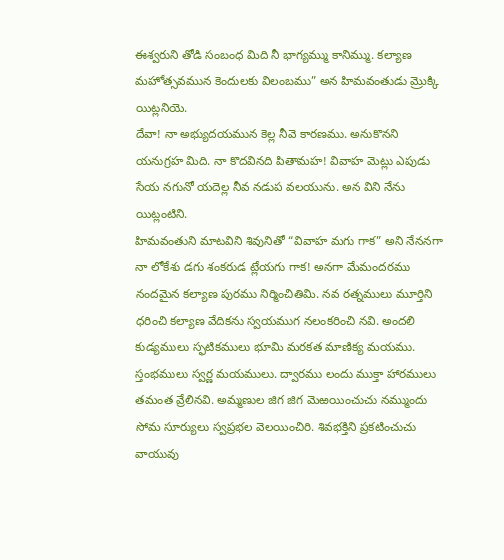ఈశ్వరుని తోడి సంబంధ మిది నీ భాగ్యమ్ము కానిమ్ము. కల్యాణ మహోత్సవమున కెందులకు విలంబము” అన హిమవంతుడు మ్రొక్కి యిట్లనియె.
దేవా! నా అభ్యుదయమున కెల్ల నీవె కారణము. అనుకొనని యనుగ్రహ మిది. నా కొదవినది పితామహ! వివాహ మెట్లు ఎపుడు సేయ నగునో యదెల్ల నీవ నడుప వలయును. అన విని నేను యిట్లంటిని.
హిమవంతుని మాటవిని శివునితో “వివాహ మగు గాక” అని నేననగా నా లోకేశు డగు శంకరుడ ట్లేయగు గాక! అనగా మేమందరము నందమైన కల్యాణ పురము నిర్మించితిమి. నవ రత్నములు మూర్తిని ధరించి కల్యాణ వేదికను స్వయముగ నలంకరించి నవి. అందలి కుడ్యములు స్ఫటికములు భూమి మరకత మాణిక్య మయము. స్తంభములు స్వర్ణ మయములు. ద్వారము లందు ముక్తా హారములు తమంత వ్రేలినవి. అమ్మణుల జిగ జిగ మెఱయించుచు నమ్ముందు సోమ సూర్యులు స్వప్రభల వెలయించిరి. శివభక్తిని ప్రకటించుచు వాయువు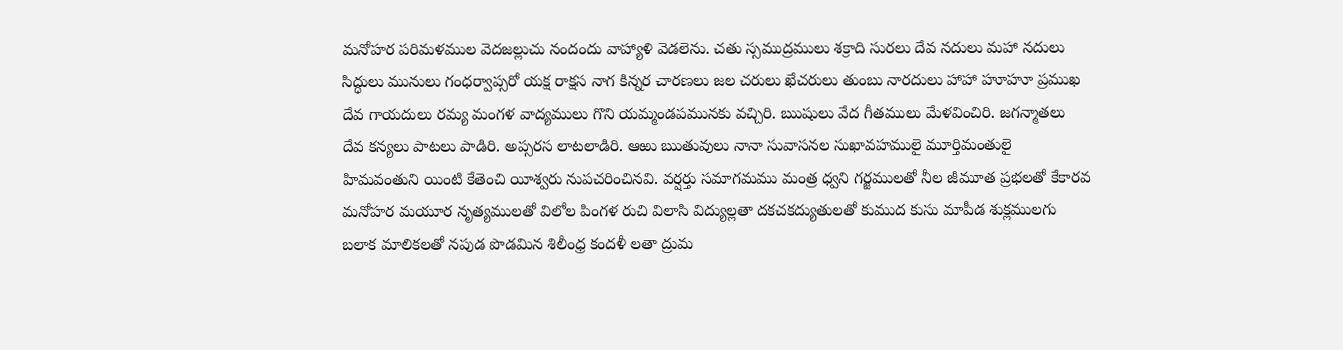మనోహర పరిమళముల వెదజల్లుచు నందందు వాహ్యాళి వెడలెను. చతు స్సముద్రములు శక్రాది సురలు దేవ నదులు మహా నదులు సిద్ధులు మునులు గంధర్వాప్సరో యక్ష రాక్షస నాగ కిన్నర చారణలు జల చరులు ఖేచరులు తుంబు నారదులు హాహా హూహూ ప్రముఖ దేవ గాయదులు రమ్య మంగళ వాద్యములు గొని యమ్మండపమునకు వచ్చిరి. ఋషులు వేద గీతములు మేళవించిరి. జగన్మాతలు దేవ కన్యలు పాటలు పాడిరి. అప్సరస లాటలాడిరి. ఆఱు ఋతువులు నానా సువాసనల సుఖావహములై మూర్తిమంతులై హిమవంతుని యింటి కేతెంచి యీశ్వరు నుపచరించినవి. వర్షర్తు సమాగమము మంత్ర ధ్వని గర్జములతో నీల జీమూత ప్రభలతో కేకారవ మనోహర మయూర నృత్యములతో విలోల పింగళ రుచి విలాసి విద్యుల్లతా దకచకద్యుతులతో కుముద కుసు మాపీడ శుక్లములగు బలాక మాలికలతో నపుడ పొడమిన శిలీంధ్ర కందళీ లతా ద్రుమ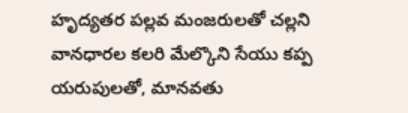హృద్యతర పల్లవ మంజరులతో చల్లని వానధారల కలరి మేల్కొని సేయు కప్ప యరుపులతో, మానవతు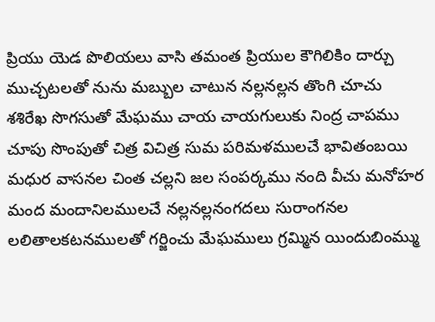ప్రియు యెడ పొలియలు వాసి తమంత ప్రియుల కౌగిలికిం దార్చు ముచ్చటలతో నును మబ్బుల చాటున నల్లనల్లన తొంగి చూచు శశిరేఖ సొగసుతో మేఘము చాయ చాయగులుకు నింద్ర చాపము చూపు సొంపుతో చిత్ర విచిత్ర సుమ పరిమళములచే భావితంబయి మధుర వాసనల చింత చల్లని జల సంపర్కము నంది వీచు మనోహర మంద మందానిలములచే నల్లనల్లనంగదలు సురాంగనల లలితాలకటనములతో గర్జించు మేఘములు గ్రమ్మిన యిందుబింమ్ము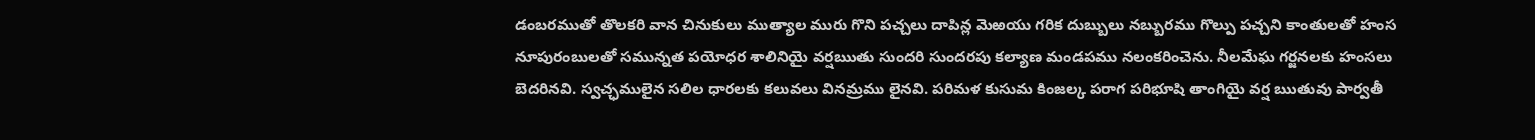డంబరముతో తొలకరి వాన చినుకులు ముత్యాల మురు గొని పచ్చలు దాపిన్ల మెఱయు గరిక దుబ్బులు నబ్బురము గొల్పు పచ్చని కాంతులతో హంస నూపురంబులతో సమున్నత పయోధర శాలినియై వర్షఋతు సుందరి సుందరపు కల్యాణ మండపము నలంకరించెను. నీలమేఘ గర్జనలకు హంసలు బెదరినవి. స్వచ్ఛములైన సలిల ధారలకు కలువలు వినమ్రము లైనవి. పరిమళ కుసుమ కింజల్క పరాగ పరిభూషి తాంగియై వర్ష ఋతువు పార్వతీ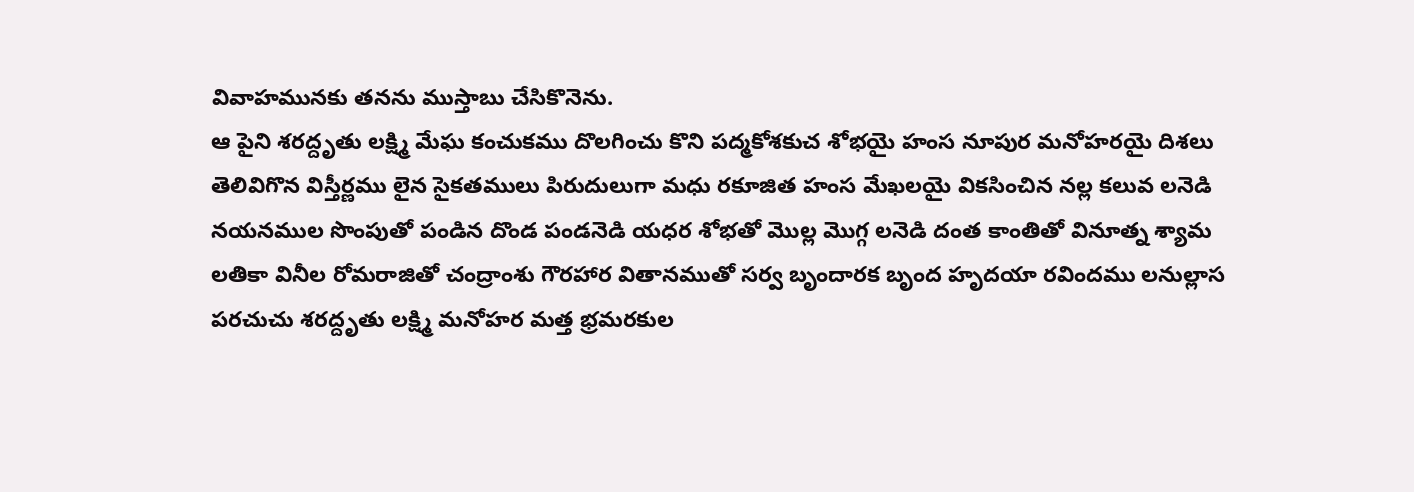వివాహమునకు తనను ముస్తాబు చేసికొనెను.
ఆ పైని శరద్దృతు లక్ష్మి మేఘ కంచుకము దొలగించు కొని పద్మకోశకుచ శోభయై హంస నూపుర మనోహరయై దిశలు తెలివిగొన విస్తీర్ణము లైన సైకతములు పిరుదులుగా మధు రకూజిత హంస మేఖలయై వికసించిన నల్ల కలువ లనెడి నయనముల సొంపుతో పండిన దొండ పండనెడి యధర శోభతో మొల్ల మొగ్గ లనెడి దంత కాంతితో వినూత్న శ్యామ లతికా వినీల రోమరాజితో చంద్రాంశు గౌరహార వితానముతో సర్వ బృందారక బృంద హృదయా రవిందము లనుల్లాస పరచుచు శరద్దృతు లక్ష్మి మనోహర మత్త భ్రమరకుల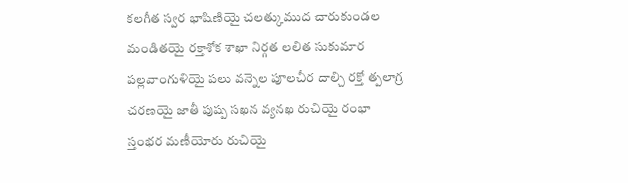కలగీత స్వర భాషిణియై చలత్కుముద చారుకుండల మండితయై రక్తాశోక శాఖా నిర్గత లలిత సుకుమార పల్లవాంగుళియై పలు వన్నెల పూలచీర దాల్చి రక్తో త్పలాగ్ర చరణయై జాతీ పుష్ప సఖన వ్యనఖ రుచియై రంభా స్తంభర మణీయోరు రుచియై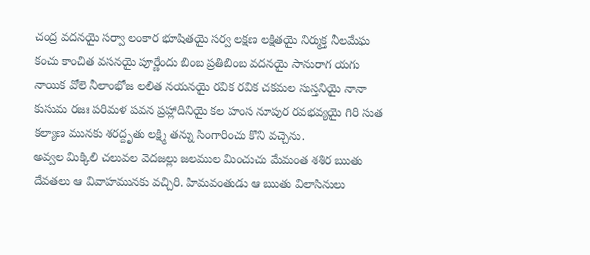చంద్ర వదనయై సర్వా లంకార భూషితయై సర్వ లక్షణ లక్షితయై నిర్ముక్త నీలమేఘ కంచు కాంచిత వసనయై పూర్ణేందు బింబ ప్రతిబింబ వదనయై సానురాగ యగు నాయిక వోలె నీలాంభోజ లలిత నయనయై రవిక రవిక చకమల సుస్తనియై నానా కుసుమ రజః పరిమళ పవన ప్రహ్లాదినియై కల హంస నూపుర రవభవ్యయై గిరి సుత కల్యాణ మునకు శరద్దృతు లక్ష్మి తన్ను సింగారించు కొని వచ్చెను.
అవ్వల మిక్కిలి చలువల వెదజల్లు జలముల మించుచు మేమంత శశిర ఋతు దేవతలు ఆ వివాహమునకు వచ్చిరి. హిమవంతుడు ఆ ఋతు విలాసినులు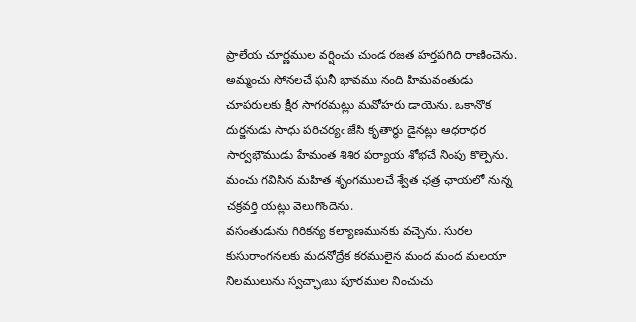ప్రాలేయ చూర్ణముల వర్షించు చుండ రజత హర్తపగిది రాణించెను.
అమ్మంచు సోనలచే ఘనీ భావము నంది హిమవంతుడు చూపరులకు క్షీర సాగరమట్లు మవోహరు డాయెను. ఒకానొక దుర్జనుడు సాధు పరిచర్యఁ జేసి కృతార్థు డైనట్లు ఆధరాధర సార్వభౌముడు హేమంత శిశిర పర్యాయ శోభచే నింపు కొల్పెను. మంచు గవిసిన మహిత శృంగములచే శ్వేత ఛత్ర ఛాయలో నున్న చక్రవర్తి యట్లు వెలుగొందెను.
వసంతుడును గిరికన్య కల్యాణమునకు వచ్చెను. సురల కుసురాంగనలకు మదనోద్రేక కరములైన మంద మంద మలయా నిలములును స్వచ్ఛాఁబు పూరముల నించుచు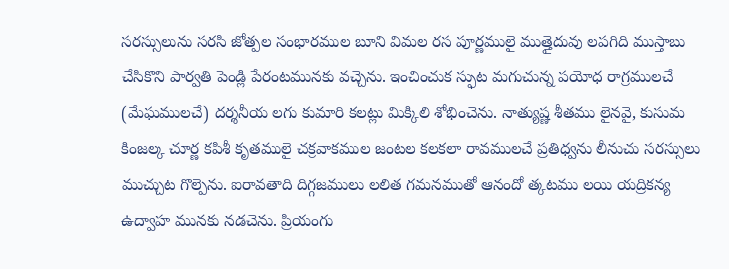సరస్సులును సరసి జోత్పల సంభారముల బూని విమల రస పూర్ణములై ముత్తైదువు లపగిది ముస్తాబు చేసికొని పార్వతి పెండ్లి పేరంటమునకు వచ్చెను. ఇంచించుక స్ఫుట మగుచున్న పయోధ రాగ్రములచే (మేఘములచే) దర్శనీయ లగు కుమారి కలట్లు మిక్కిలి శోభించెను. నాత్యుష్ణ శీతము లైనవై, కుసుమ కింజల్క చూర్ణ కపిశీ కృతములై చక్రవాకముల జంటల కలకలా రావములచే ప్రతిధ్వను లీనుచు సరస్సులు ముచ్చుట గొల్పెను. ఐరావతాది దిగ్గజములు లలిత గమనముతో ఆనందో త్కటము లయి యద్రికన్య ఉద్వాహ మునకు నడచెను. ప్రియంగు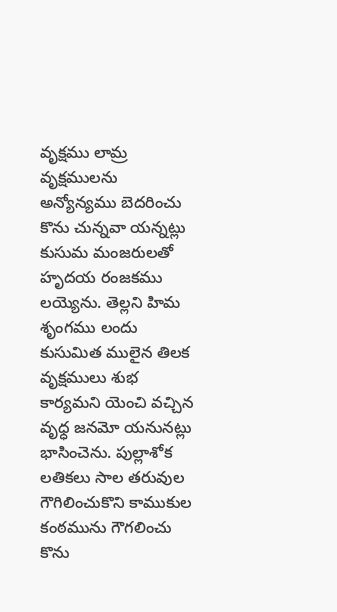వృక్షము లామ్ర వృక్షములను అన్యోన్యము బెదరించు కొను చున్నవా యన్నట్లు కుసుమ మంజరులతో హృదయ రంజకము లయ్యెను. తెల్లని హిమ శృంగము లందు కుసుమిత ములైన తిలక వృక్షములు శుభ కార్యమని యెంచి వచ్చిన వృధ్ధ జనమో యనునట్లు భాసించెను. పుల్లాశోక లతికలు సాల తరువుల గౌగిలించుకొని కాముకుల కంఠమును గౌగలించు కొను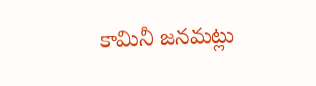కామినీ జనమట్లు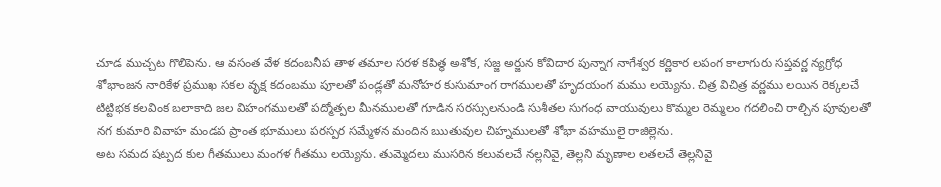చూడ ముచ్చట గొలిపెను. ఆ వసంత వేళ కదంబనీప తాళ తమాల సరళ కపిత్థ అశోక, సజ్జ అర్జున కోవిదార పున్నాగ నాగేశ్వర కర్ణికార లపంగ కాలాగురు సప్తవర్ణ న్యగ్రోధ శోభాంజన నారికేళ ప్రముఖ సకల వృక్ష కదంబము పూలతో పండ్లతో మనోహర కుసుమాంగ రాగములతో హృదయంగ మము లయ్యెను. చిత్ర విచిత్ర వర్ణము లయిన రెక్కలచే టిట్టిభక కలవింక బలాకాది జల విహంగములతో పద్మోత్పల మీనములతో గూడిన సరస్సులనుండి సుశీతల సుగంధ వాయువులు కొమ్మల రెమ్మలం గదలించి రాల్చిన పూవులతో నగ కుమారి వివాహ మండప ప్రాంత భూములు పరస్పర సమ్మేళన మందిన ఋతువుల చిహ్నములతో శోభా వహములై రాజిల్లెను.
అట సమద షట్పద కుల గీతములు మంగళ గీతము లయ్యెను. తుమ్మెదలు ముసరిన కలువలచే నల్లనివై, తెల్లని మృణాల లతలచే తెల్లనివై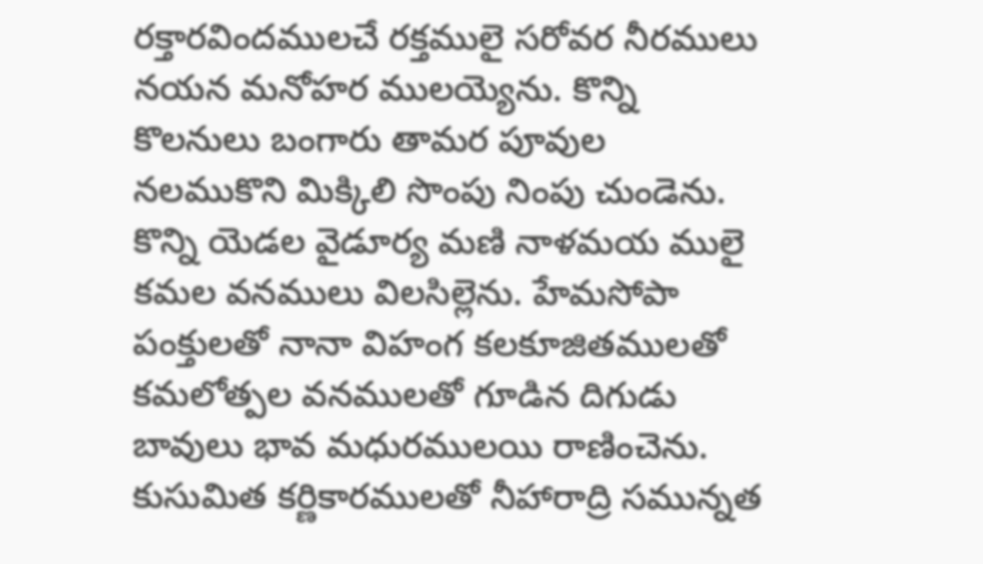రక్తారవిందములచే రక్తములై సరోవర నీరములు నయన మనోహర ములయ్యెను. కొన్ని కొలనులు బంగారు తామర పూవుల నలముకొని మిక్కిలి సొంపు నింపు చుండెను. కొన్ని యెడల వైడూర్య మణి నాళమయ ములై కమల వనములు విలసిల్లెను. హేమసోపా పంక్తులతో నానా విహంగ కలకూజితములతో కమలోత్పల వనములతో గూడిన దిగుడు బావులు భావ మధురములయి రాణించెను. కుసుమిత కర్ణికారములతో నీహారాద్రి సమున్నత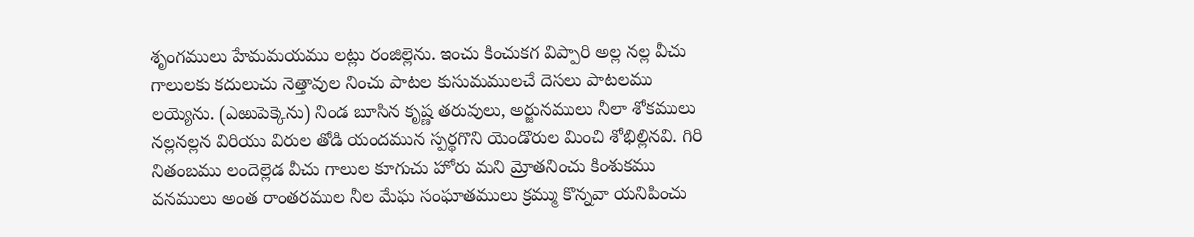శృంగములు హేమమయము లట్లు రంజిల్లెను. ఇంచు కించుకగ విప్పారి అల్ల నల్ల వీచు గాలులకు కదులుచు నెత్తావుల నించు పాటల కుసుమములచే దెసలు పాటలము లయ్యెను. (ఎఱుపెక్కెను) నిండ బూసిన కృష్ణ తరువులు, అర్జునములు నీలా శోకములు నల్లనల్లన విరియు విరుల తోడి యందమున స్పర్థగొని యెండొరుల మించి శోభిల్లినవి. గిరి నితంబము లందెల్లెడ వీచు గాలుల కూగుచు హోరు మని మ్రోతనించు కింశుకము వనములు అంత రాంతరముల నీల మేఘ సంఘాతములు క్రమ్ము కొన్నవా యనిపించు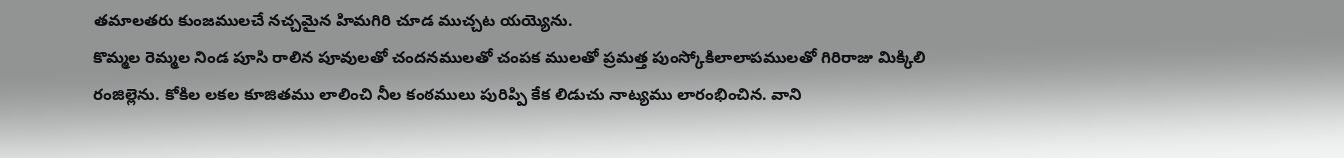తమాలతరు కుంజములచే నచ్చమైన హిమగిరి చూడ ముచ్చట యయ్యెను.
కొమ్మల రెమ్మల నిండ పూసి రాలిన పూవులతో చందనములతో చంపక ములతో ప్రమత్త పుంస్కోకిలాలాపములతో గిరిరాజు మిక్కిలి రంజిల్లెను. కోకిల లకల కూజితము లాలించి నీల కంఠములు పురిప్పి కేక లిడుచు నాట్యము లారంభించిన. వాని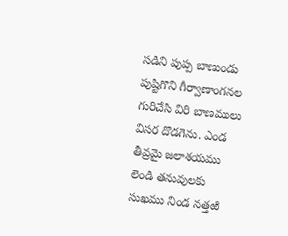సడిని పుప్ప బాణుండు పుష్టిగొని గీర్వాణాంగనల గురిచేసి విరి బాణములు విసర దొడగెను. ఎండ తీవ్రమై జలాశయము లెండి తనువులకు సుఖము నిండ నత్తఱి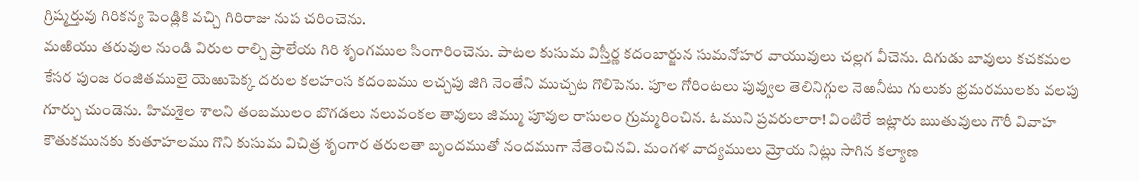గ్రిష్మర్తువు గిరికన్య పెండ్లికి వచ్చి గిరిరాజు నుప చరించెను.
మఱియు తరువుల నుండి విరుల రాల్చి ప్రాలేయ గిరి శృంగముల సింగారించెను. పాటల కుసుమ విస్తీర్ణ కదంబార్జున సుమనోహర వాయువులు చల్లగ వీచెను. దిగుడు బావులు కచకమల కేసర పుంజ రంజితములై యెఱుపెక్క దరుల కలహంస కదంబము లచ్చపు జిగి నెంతేని ముచ్చట గొలిపెను. పూల గోరింటలు పువ్వుల తెలినిగ్గుల నెఱనీటు గులుకు భ్రమరములకు వలపు గూర్చు చుండెను. హిమశైల శాలని తంబములం బొగడలు నలువంకల తావులు జిమ్ము పూవుల రాసులం గ్రుమ్మరించిన. ఓముని ప్రవరులారా! వింటిరే ఇట్లారు ఋతువులు గౌరీ వివాహ కౌతుకమునకు కుతూహలము గొని కుసుమ విచిత్ర శృంగార తరులతా బృందముతో నందముగా నేతెంచినవి. మంగళ వాద్యములు మ్రోయ నిట్లు సాగిన కల్యాణ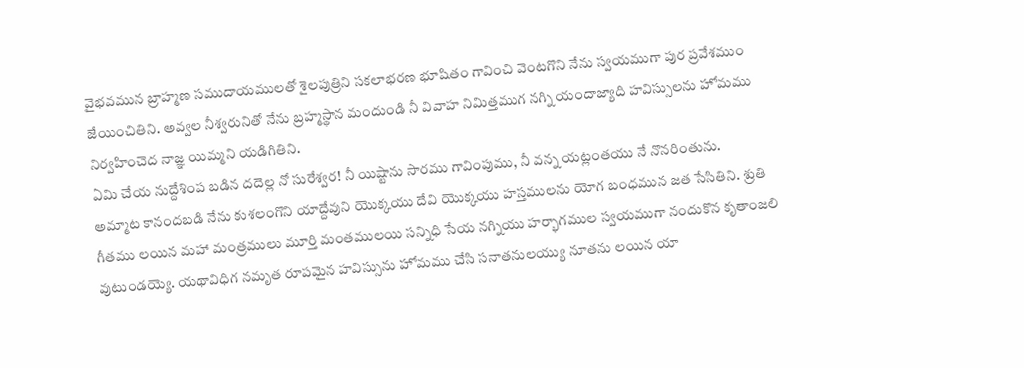వైభవమున బ్రాహ్మణ సముదాయములతో శైలపుత్రిని సకలాభరణ భూషితం గావించి వెంటగొని నేను స్వయముగా పుర ప్రవేశముం జేయించితిని. అవ్వల నీశ్వరునితో నేను బ్రహ్మస్థాన మందుండి నీ వివాహ నిమిత్తముగ నగ్ని యందాజ్యాది హవిస్సులను హోమము నిర్వహించెద నాజ్ఞ యిమ్మని యడిగితిని.
ఏమి చేయ నుద్దేశింప బడిన దదెల్ల నో సురేశ్వర! నీ యిష్టాను సారము గావింపుము, నీ వన్న యట్లంతయు నే నొనరింతును.
అమ్మాట కానందబడి నేను కుశలంగొని యాద్దేవుని యొక్కయు దేవి యొక్కయు హస్తములను యోగ బంధమున జత సేసితిని. శ్రుతి గీతము లయిన మహా మంత్రములు మూర్తి మంతములయి సన్నిధి సేయ నగ్నియు హర్భాగముల స్వయముగా నందుకొన కృతాంజలి వుటుండయ్యె. యథావిధిగ నమృత రూపమైన హవిస్సును హోమము చేసి సనాతనులయ్యు నూతను లయిన యా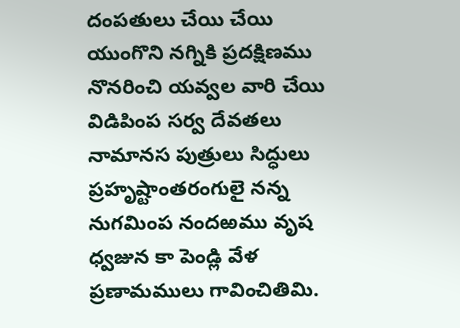దంపతులు చేయి చేయి యుంగొని నగ్నికి ప్రదక్షిణము నొనరించి యవ్వల వారి చేయి విడిపింప సర్వ దేవతలు నామానస పుత్రులు సిద్ధులు ప్రహృష్టాంతరంగులై నన్న నుగమింప నందఱము వృష ధ్వజున కా పెండ్లి వేళ ప్రణామములు గావించితిమి.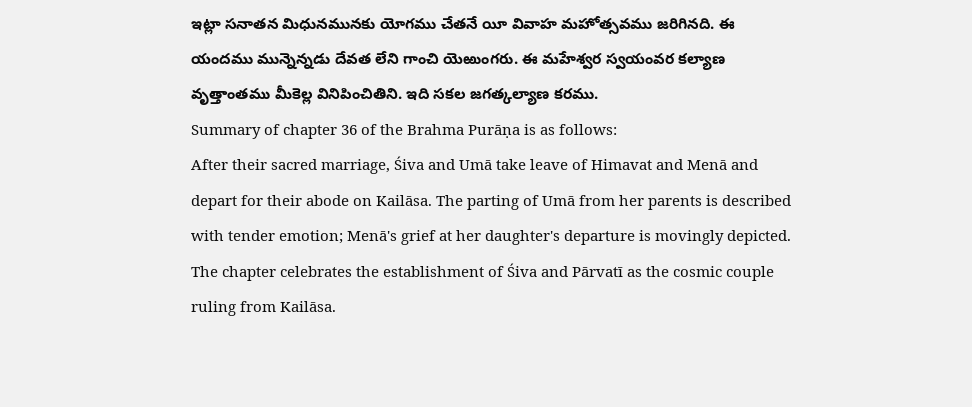ఇట్లా సనాతన మిధునమునకు యోగము చేతనే యీ వివాహ మహోత్సవము జరిగినది. ఈ యందము మున్నెన్నడు దేవత లేని గాంచి యెఱుంగరు. ఈ మహేశ్వర స్వయంవర కల్యాణ వృత్తాంతము మీకెల్ల వినిపించితిని. ఇది సకల జగత్కల్యాణ కరము.
Summary of chapter 36 of the Brahma Purāṇa is as follows:
After their sacred marriage, Śiva and Umā take leave of Himavat and Menā and depart for their abode on Kailāsa. The parting of Umā from her parents is described with tender emotion; Menā's grief at her daughter's departure is movingly depicted. The chapter celebrates the establishment of Śiva and Pārvatī as the cosmic couple ruling from Kailāsa.